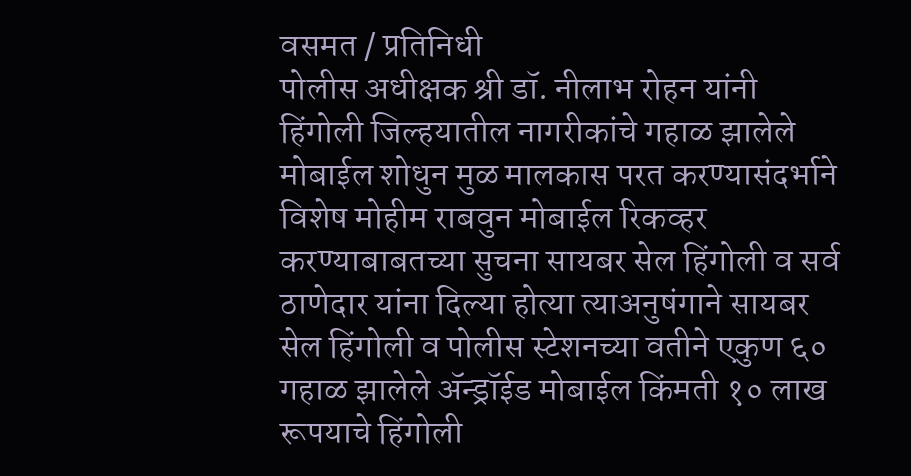वसमत / प्रतिनिधी
पोलीस अधीक्षक श्री डॉ. नीलाभ रोहन यांनी हिंगोली जिल्हयातील नागरीकांचे गहाळ झालेले मोबाईल शोधुन मुळ मालकास परत करण्यासंदर्भाने विशेष मोहीम राबवुन मोबाईल रिकव्हर करण्याबाबतच्या सुचना सायबर सेल हिंगोली व सर्व ठाणेदार यांना दिल्या होत्या त्याअनुषंगाने सायबर सेल हिंगोली व पोलीस स्टेशनच्या वतीने एकुण ६० गहाळ झालेले ॲन्ड्रॉईड मोबाईल किंमती १० लाख रूपयाचे हिंगोली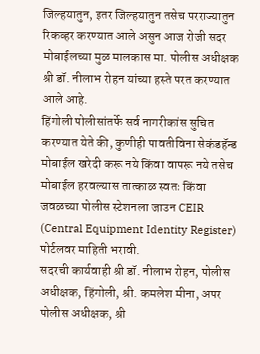जिल्हयातुन, इतर जिल्हयातुन तसेच परराज्यातुन रिकव्हर करण्यात आले असुन आज रोजी सदर मोबाईलच्या मुळ मालकास मा. पोलीस अधीक्षक श्री डॉ. नीलाभ रोहन यांच्या हस्ते परत करण्यात आले आहे.
हिंगोली पोलीसांतर्फे सर्व नागरीकांस सुचित करण्यात येते की, कुणीही पावतीविना सेकंडहॅन्ड मोबाईल खरेदी करू नये किंवा वापरू नये तसेच मोबाईल हरवल्यास तात्काळ स्वतः किंवा जवळच्या पोलीस स्टेशनला जाउन CEIR (Central Equipment Identity Register) पोर्टलवर माहिती भरावी.
सदरची कार्यवाही श्री डॉ. नीलाभ रोहन, पोलीस अधीक्षक, हिंगोली, श्री. कमलेश मीना, अपर पोलीस अधीक्षक, श्री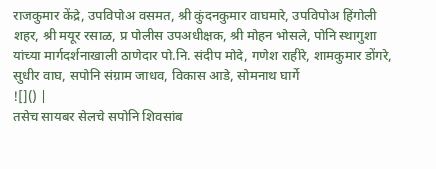राजकुमार केंद्रे, उपविपोअ वसमत, श्री कुंदनकुमार वाघमारे, उपविपोअ हिंगोली शहर, श्री मयूर रसाळ, प्र पोलीस उपअधीक्षक, श्री मोहन भोसले, पोनि स्थागुशा यांच्या मार्गदर्शनाखाली ठाणेदार पो.नि. संदीप मोदे, गणेश राहीरे, शामकुमार डोंगरे, सुधीर वाघ, सपोनि संग्राम जाधव, विकास आडे, सोमनाथ घार्गे
![]() |
तसेच सायबर सेलचे सपोनि शिवसांब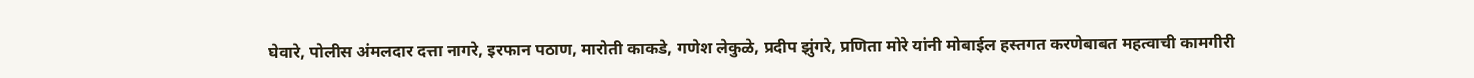घेवारे, पोलीस अंमलदार दत्ता नागरे, इरफान पठाण, मारोती काकडे, गणेश लेकुळे, प्रदीप झुंगरे, प्रणिता मोरे यांनी मोबाईल हस्तगत करणेबाबत महत्वाची कामगीरी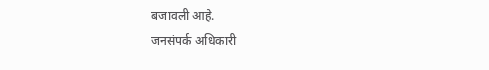बजावली आहे.
जनसंपर्क अधिकारी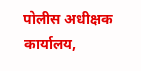पोलीस अधीक्षक कार्यालय,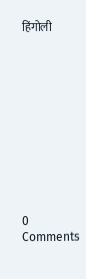हिंगोली











0 Comments